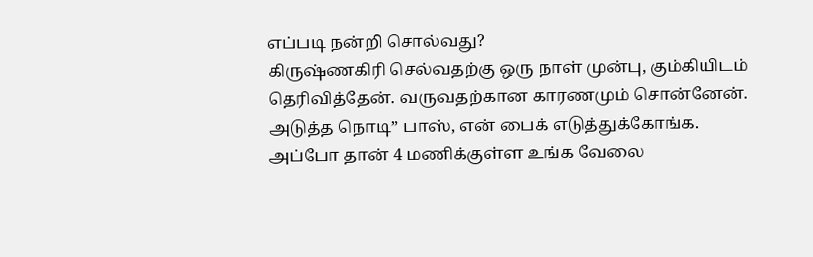எப்படி நன்றி சொல்வது?
கிருஷ்ணகிரி செல்வதற்கு ஒரு நாள் முன்பு, கும்கியிடம் தெரிவித்தேன். வருவதற்கான காரணமும் சொன்னேன். அடுத்த நொடி” பாஸ், என் பைக் எடுத்துக்கோங்க. அப்போ தான் 4 மணிக்குள்ள உங்க வேலை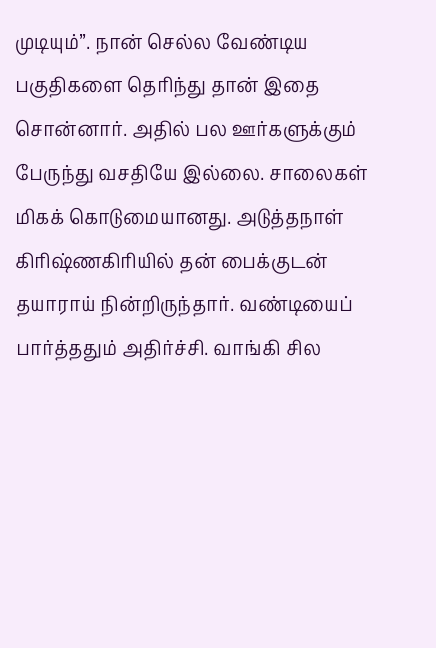முடியும்”. நான் செல்ல வேண்டிய பகுதிகளை தெரிந்து தான் இதை சொன்னார். அதில் பல ஊர்களுக்கும் பேருந்து வசதியே இல்லை. சாலைகள் மிகக் கொடுமையானது. அடுத்தநாள் கிரிஷ்ணகிரியில் தன் பைக்குடன் தயாராய் நின்றிருந்தார். வண்டியைப் பார்த்ததும் அதிர்ச்சி. வாங்கி சில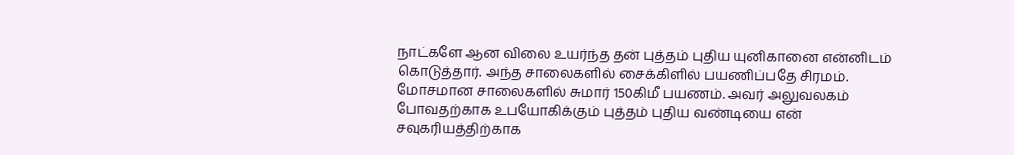நாட்களே ஆன விலை உயர்ந்த தன் புத்தம் புதிய யுனிகானை என்னிடம் கொடுத்தார். அந்த சாலைகளில் சைக்கிளில் பயணிப்பதே சிரமம். மோசமான சாலைகளில் சுமார் 150கிமீ பயணம். அவர் அலுவலகம் போவதற்காக உபயோகிக்கும் புத்தம் புதிய வண்டியை என் சவுகரியத்திற்காக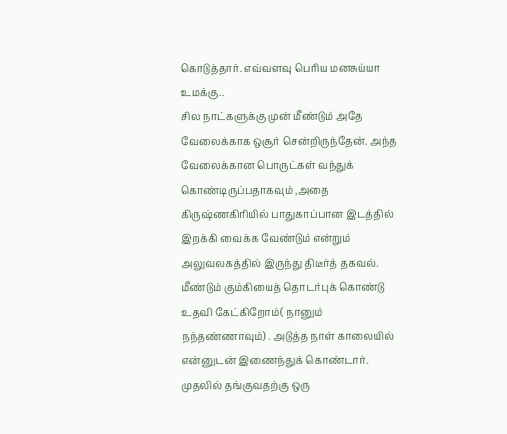கொடுத்தார். எவ்வளவு பெரிய மனசுய்யா உமக்கு..
சில நாட்களுக்கு முன் மீண்டும் அதே வேலைக்காக ஒசூர் சென்றிருந்தேன். அந்த வேலைக்கான பொருட்கள் வந்துக் கொண்டிருப்பதாகவும் ,அதை கிருஷ்ணகிரியில் பாதுகாப்பான இடத்தில் இறக்கி வைக்க வேண்டும் என்றும் அலுவலகத்தில் இருந்து திடீர்த் தகவல். மீண்டும் கும்கியைத் தொடர்புக் கொண்டு உதவி கேட்கிறோம்( நானும் நந்தண்ணாவும்) . அடுத்த நாள் காலையில் என்னுடன் இணைந்துக் கொண்டார். முதலில் தங்குவதற்கு ஒரு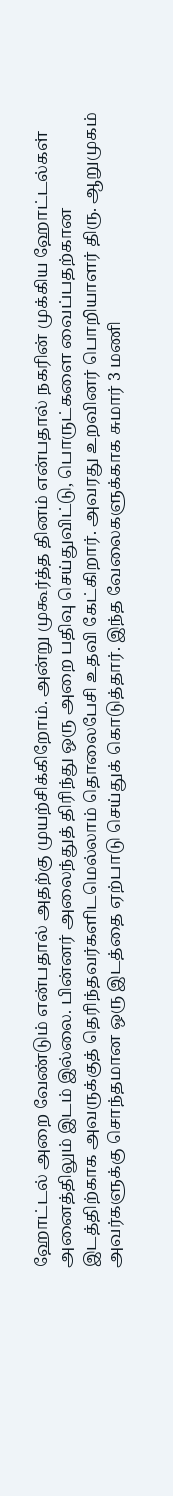ஹோட்டல் அறை வேண்டும் என்பதால் அதற்கு முயற்சிக்கிறோம். அன்று முகூர்த்த தினம் என்பதால் நகரின் முக்கிய ஹோட்டல்கள் அனைத்திலும் இடம் இல்லை. பின்னர் அலைந்துத் திரிந்து ஒரு அறை பதிவு செய்துவிட்டு, பொருட்களை வைப்பதற்கான இடத்திற்காக அவருக்குத் தெரிந்தவர்களிடமெல்லாம் தொலைபேசி உதவி கேட்கிறார். அவரது உறவினர் பொறியாளர் திரு. ஆறுமுகம் அவர்களுக்கு சொந்தமான ஒரு இடத்தை ஏற்பாடு செய்துக் கொடுத்தார். இந்த வேலைகளுக்காக சுமார் 3 மணி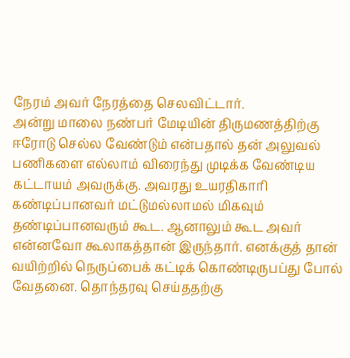நேரம் அவர் நேரத்தை செலவிட்டார்.
அன்று மாலை நண்பர் மேடியின் திருமணத்திற்கு ஈரோடு செல்ல வேண்டும் என்பதால் தன் அலுவல் பணிகளை எல்லாம் விரைந்து முடிக்க வேண்டிய கட்டாயம் அவருக்கு. அவரது உயரதிகாரி கண்டிப்பானவர் மட்டுமல்லாமல் மிகவும் தண்டிப்பானவரும் கூட. ஆனாலும் கூட அவர் என்னவோ கூலாகத்தான் இருந்தார். எனக்குத் தான் வயிற்றில் நெருப்பைக் கட்டிக் கொண்டிருபப்து போல் வேதனை. தொந்தரவு செய்ததற்கு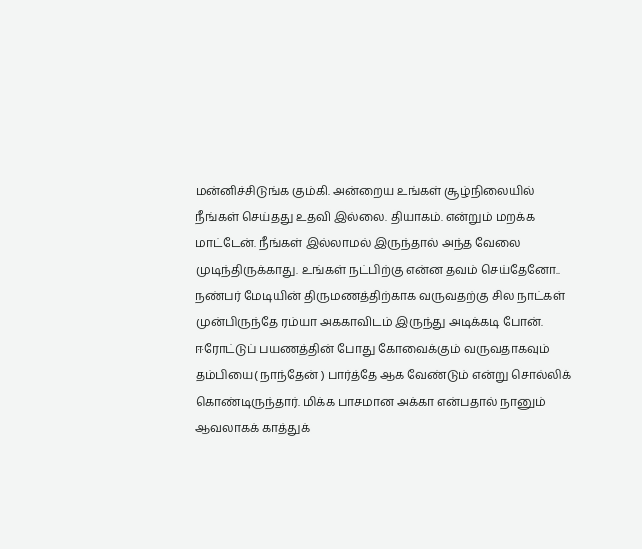மன்னிச்சிடுங்க கும்கி. அன்றைய உங்கள் சூழ்நிலையில் நீங்கள் செய்தது உதவி இல்லை. தியாகம். என்றும் மறக்க மாட்டேன். நீங்கள் இல்லாமல் இருந்தால் அந்த வேலை முடிந்திருக்காது. உங்கள் நட்பிற்கு என்ன தவம் செய்தேனோ..
நண்பர் மேடியின் திருமணத்திற்காக வருவதற்கு சில நாட்கள் முன்பிருந்தே ரம்யா அககாவிடம் இருந்து அடிக்கடி போன். ஈரோட்டுப் பயணத்தின் போது கோவைக்கும் வருவதாகவும் தம்பியை( நாந்தேன் ) பார்த்தே ஆக வேண்டும் என்று சொல்லிக் கொண்டிருந்தார். மிக்க பாசமான அக்கா என்பதால் நானும் ஆவலாகக் காத்துக்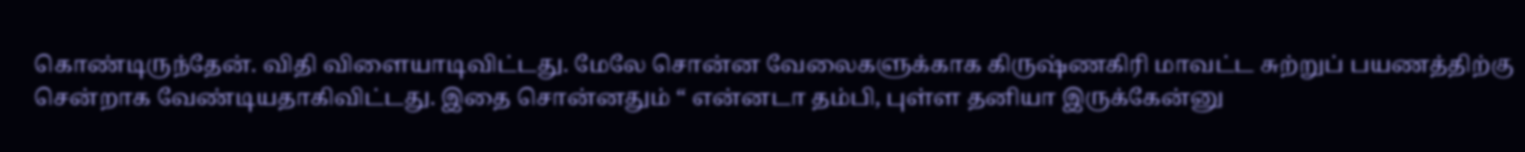கொண்டிருந்தேன். விதி விளையாடிவிட்டது. மேலே சொன்ன வேலைகளுக்காக கிருஷ்ணகிரி மாவட்ட சுற்றுப் பயணத்திற்கு சென்றாக வேண்டியதாகிவிட்டது. இதை சொன்னதும் “ என்னடா தம்பி, புள்ள தனியா இருக்கேன்னு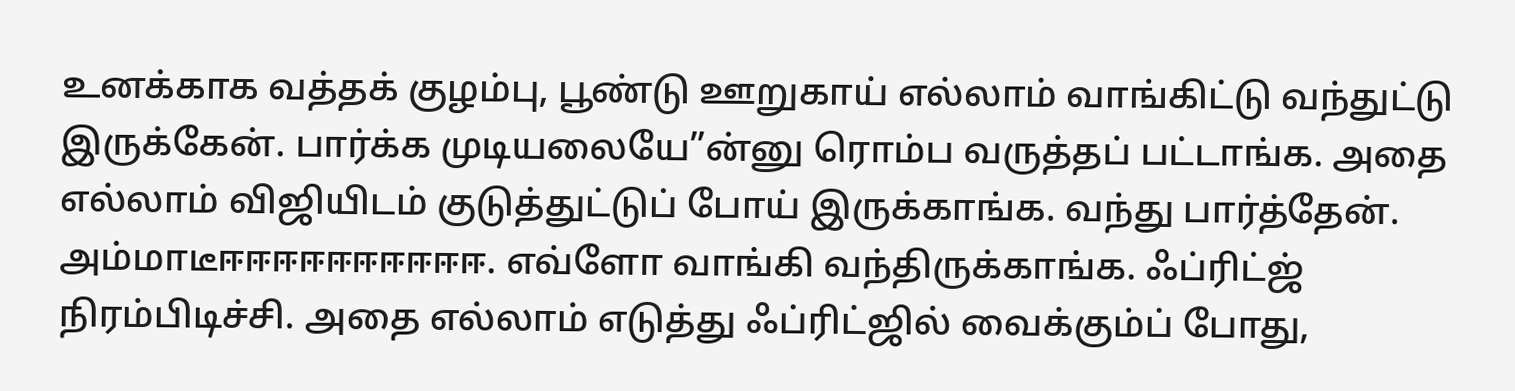உனக்காக வத்தக் குழம்பு, பூண்டு ஊறுகாய் எல்லாம் வாங்கிட்டு வந்துட்டு இருக்கேன். பார்க்க முடியலையே”ன்னு ரொம்ப வருத்தப் பட்டாங்க. அதை எல்லாம் விஜியிடம் குடுத்துட்டுப் போய் இருக்காங்க. வந்து பார்த்தேன். அம்மாடீஈஈஈஈஈஈஈஈஈஈ. எவ்ளோ வாங்கி வந்திருக்காங்க. ஃப்ரிட்ஜ் நிரம்பிடிச்சி. அதை எல்லாம் எடுத்து ஃப்ரிட்ஜில் வைக்கும்ப் போது,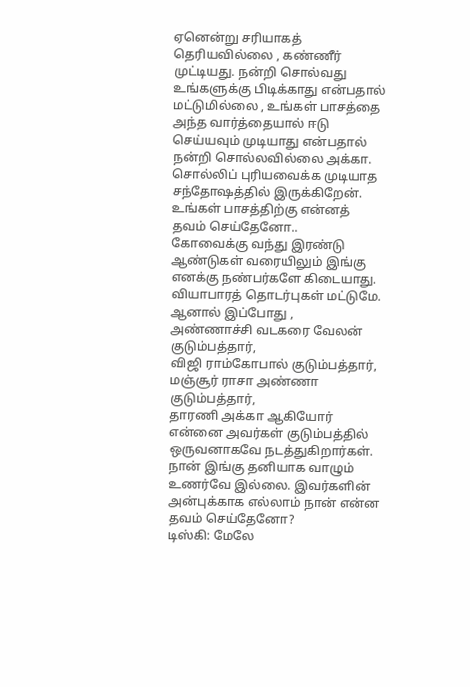ஏனென்று சரியாகத் தெரியவில்லை , கண்ணீர் முட்டியது. நன்றி சொல்வது உங்களுக்கு பிடிக்காது என்பதால் மட்டுமில்லை , உங்கள் பாசத்தை அந்த வார்த்தையால் ஈடு செய்யவும் முடியாது என்பதால் நன்றி சொல்லவில்லை அக்கா. சொல்லிப் புரியவைக்க முடியாத சந்தோஷத்தில் இருக்கிறேன். உங்கள் பாசத்திற்கு என்னத் தவம் செய்தேனோ..
கோவைக்கு வந்து இரண்டு ஆண்டுகள் வரையிலும் இங்கு எனக்கு நண்பர்களே கிடையாது. வியாபாரத் தொடர்புகள் மட்டுமே. ஆனால் இப்போது ,
அண்ணாச்சி வடகரை வேலன் குடும்பத்தார்,
விஜி ராம்கோபால் குடும்பத்தார்,
மஞ்சூர் ராசா அண்ணா குடும்பத்தார்,
தாரணி அக்கா ஆகியோர் என்னை அவர்கள் குடும்பத்தில் ஒருவனாகவே நடத்துகிறார்கள். நான் இங்கு தனியாக வாழும் உணர்வே இல்லை. இவர்களின் அன்புக்காக எல்லாம் நான் என்ன தவம் செய்தேனோ?
டிஸ்கி: மேலே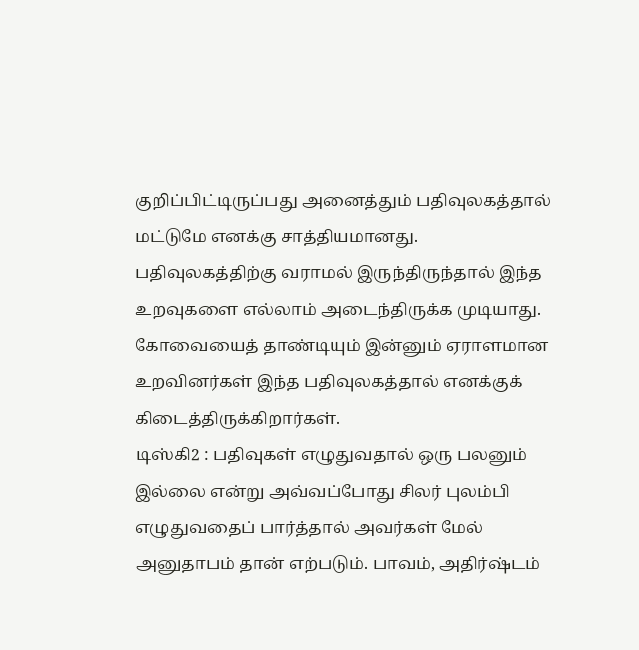குறிப்பிட்டிருப்பது அனைத்தும் பதிவுலகத்தால் மட்டுமே எனக்கு சாத்தியமானது. பதிவுலகத்திற்கு வராமல் இருந்திருந்தால் இந்த உறவுகளை எல்லாம் அடைந்திருக்க முடியாது. கோவையைத் தாண்டியும் இன்னும் ஏராளமான உறவினர்கள் இந்த பதிவுலகத்தால் எனக்குக் கிடைத்திருக்கிறார்கள்.
டிஸ்கி2 : பதிவுகள் எழுதுவதால் ஒரு பலனும் இல்லை என்று அவ்வப்போது சிலர் புலம்பி எழுதுவதைப் பார்த்தால் அவர்கள் மேல் அனுதாபம் தான் எற்படும். பாவம், அதிர்ஷ்டம்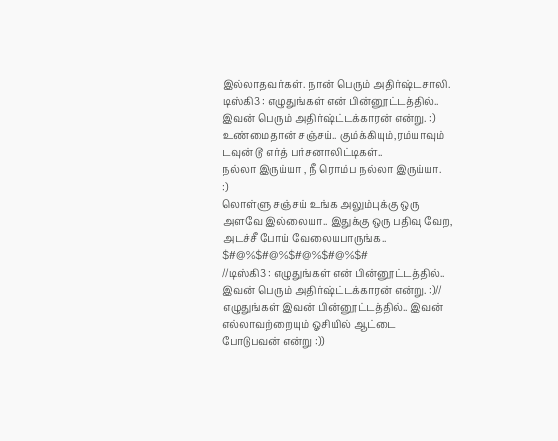இல்லாதவர்கள். நான் பெரும் அதிர்ஷ்டசாலி.
டிஸ்கி3 : எழுதுங்கள் என் பின்னூட்டத்தில்.. இவன் பெரும் அதிர்ஷ்ட்டக்காரன் என்று. :)
உண்மைதான் சஞ்சய்.. கும்க்கியும்,ரம்யாவும் டவுன் டூ எர்த் பர்சனாலிட்டிகள்..
நல்லா இருய்யா , நீ ரொம்ப நல்லா இருய்யா.
:)
லொள்ளு சஞ்சய் உங்க அலும்புக்கு ஒரு அளவே இல்லையா.. இதுக்கு ஒரு பதிவு வேற, அடச்சீ போய் வேலையபாருங்க..
$#@%$#@%$#@%$#@%$#
//டிஸ்கி3 : எழுதுங்கள் என் பின்னூட்டத்தில்.. இவன் பெரும் அதிர்ஷ்ட்டக்காரன் என்று. :)//
எழுதுங்கள் இவன் பின்னூட்டத்தில்.. இவன் எல்லாவற்றையும் ஓசியில் ஆட்டை போடுபவன் என்று :))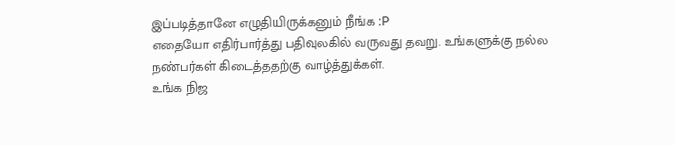இப்படித்தானே எழுதியிருக்கனும் நீங்க :P
எதையோ எதிர்பார்த்து பதிவுலகில் வருவது தவறு. உங்களுக்கு நல்ல நண்பர்கள் கிடைத்ததற்கு வாழ்த்துக்கள்.
உங்க நிஜ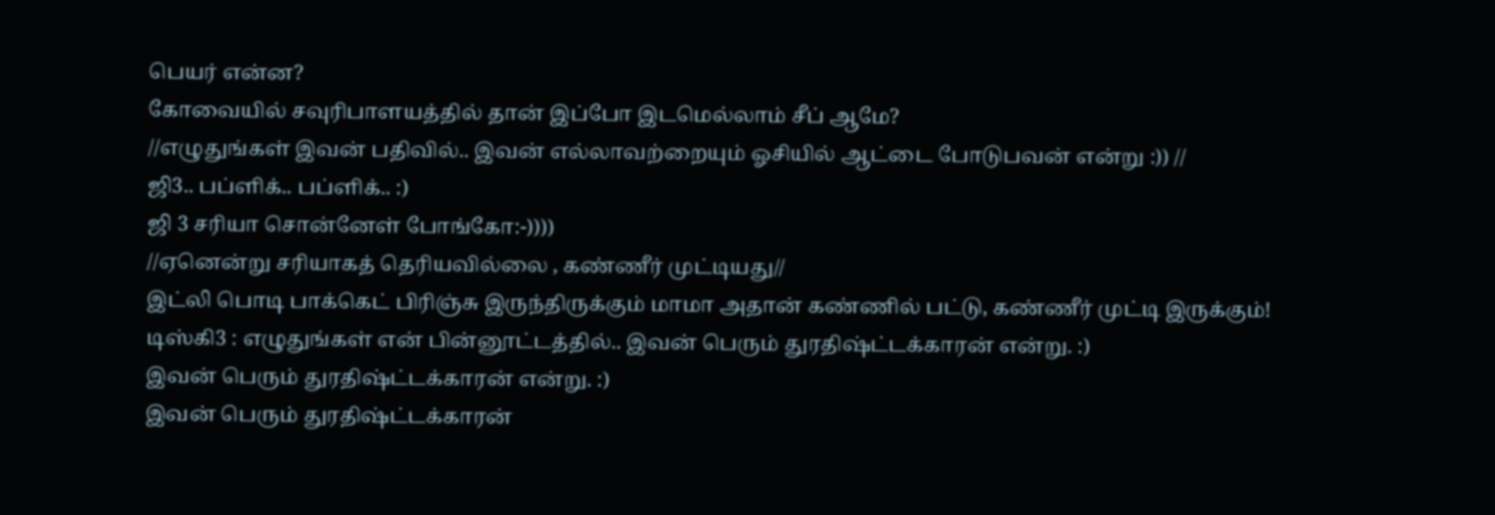பெயர் என்ன?
கோவையில் சவுரிபாளயத்தில் தான் இப்போ இடமெல்லாம் சீப் ஆமே?
//எழுதுங்கள் இவன் பதிவில்.. இவன் எல்லாவற்றையும் ஓசியில் ஆட்டை போடுபவன் என்று :)) //
ஜி3.. பப்ளிக்.. பப்ளிக்.. :)
ஜி 3 சரியா சொன்னேள் போங்கோ:-))))
//ஏனென்று சரியாகத் தெரியவில்லை , கண்ணீர் முட்டியது//
இட்லி பொடி பாக்கெட் பிரிஞ்சு இருந்திருக்கும் மாமா அதான் கண்ணில் பட்டு, கண்ணீர் முட்டி இருக்கும்!
டிஸ்கி3 : எழுதுங்கள் என் பின்னூட்டத்தில்.. இவன் பெரும் துரதிஷ்ட்டக்காரன் என்று. :)
இவன் பெரும் துரதிஷ்ட்டக்காரன் என்று. :)
இவன் பெரும் துரதிஷ்ட்டக்காரன்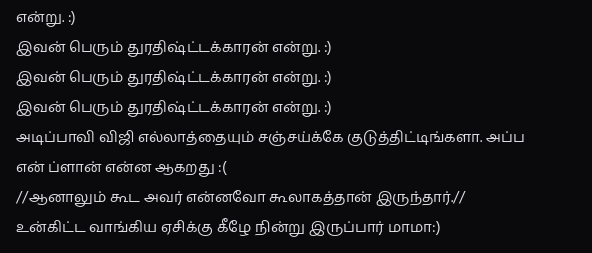என்று. :)
இவன் பெரும் துரதிஷ்ட்டக்காரன் என்று. :)
இவன் பெரும் துரதிஷ்ட்டக்காரன் என்று. :)
இவன் பெரும் துரதிஷ்ட்டக்காரன் என்று. :)
அடிப்பாவி விஜி எல்லாத்தையும் சஞ்சய்க்கே குடுத்திட்டிங்களா. அப்ப என் ப்ளான் என்ன ஆகறது :(
//ஆனாலும் கூட அவர் என்னவோ கூலாகத்தான் இருந்தார்.//
உன்கிட்ட வாங்கிய ஏசிக்கு கீழே நின்று இருப்பார் மாமா:)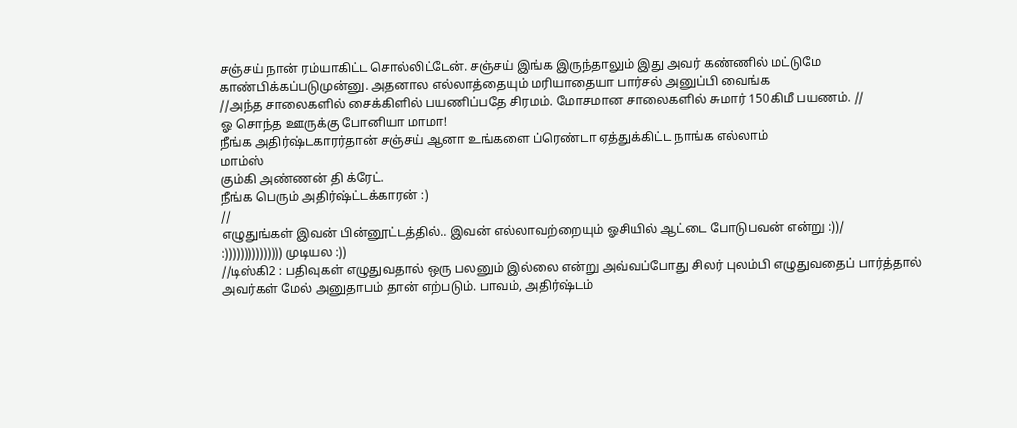சஞ்சய் நான் ரம்யாகிட்ட சொல்லிட்டேன். சஞ்சய் இங்க இருந்தாலும் இது அவர் கண்ணில் மட்டுமே காண்பிக்கப்படுமுன்னு. அதனால எல்லாத்தையும் மரியாதையா பார்சல் அனுப்பி வைங்க
//அந்த சாலைகளில் சைக்கிளில் பயணிப்பதே சிரமம். மோசமான சாலைகளில் சுமார் 150கிமீ பயணம். //
ஓ சொந்த ஊருக்கு போனியா மாமா!
நீங்க அதிர்ஷ்டகாரர்தான் சஞ்சய் ஆனா உங்களை ப்ரெண்டா ஏத்துக்கிட்ட நாங்க எல்லாம்
மாம்ஸ்
கும்கி அண்ணன் தி க்ரேட்.
நீங்க பெரும் அதிர்ஷ்ட்டக்காரன் :)
//
எழுதுங்கள் இவன் பின்னூட்டத்தில்.. இவன் எல்லாவற்றையும் ஓசியில் ஆட்டை போடுபவன் என்று :))/
:))))))))))))))) முடியல :))
//டிஸ்கி2 : பதிவுகள் எழுதுவதால் ஒரு பலனும் இல்லை என்று அவ்வப்போது சிலர் புலம்பி எழுதுவதைப் பார்த்தால் அவர்கள் மேல் அனுதாபம் தான் எற்படும். பாவம், அதிர்ஷ்டம்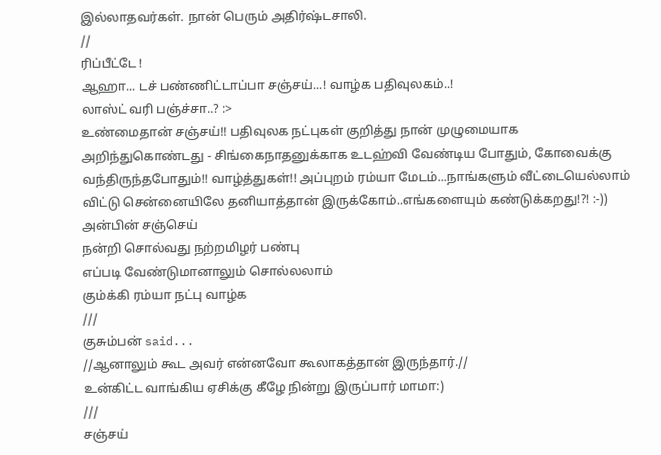இல்லாதவர்கள். நான் பெரும் அதிர்ஷ்டசாலி.
//
ரிப்பீட்டே !
ஆஹா... டச் பண்ணிட்டாப்பா சஞ்சய்...! வாழ்க பதிவுலகம்..!
லாஸ்ட் வரி பஞ்ச்சா..? :>
உண்மைதான் சஞ்சய்!! பதிவுலக நட்புகள் குறித்து நான் முழுமையாக அறிந்துகொண்டது - சிங்கைநாதனுக்காக உடஹ்வி வேண்டிய போதும், கோவைக்கு வந்திருந்தபோதும்!! வாழ்த்துகள்!! அப்புறம் ரம்யா மேடம்...நாங்களும் வீட்டையெல்லாம் விட்டு சென்னையிலே தனியாத்தான் இருக்கோம்..எங்களையும் கண்டுக்கறது!?! :-))
அன்பின் சஞ்செய்
நன்றி சொல்வது நற்றமிழர் பண்பு
எப்படி வேண்டுமானாலும் சொல்லலாம்
கும்க்கி ரம்யா நட்பு வாழ்க
///
குசும்பன் said...
//ஆனாலும் கூட அவர் என்னவோ கூலாகத்தான் இருந்தார்.//
உன்கிட்ட வாங்கிய ஏசிக்கு கீழே நின்று இருப்பார் மாமா:)
///
சஞ்சய்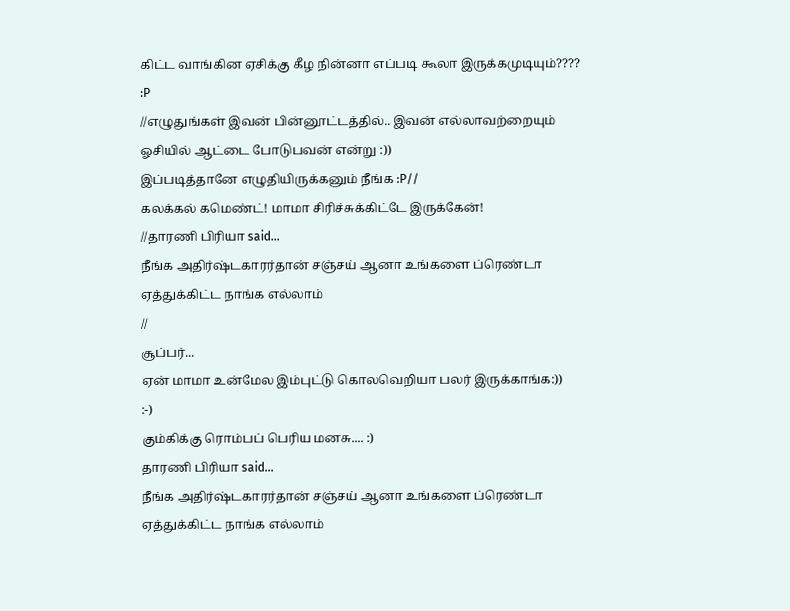கிட்ட வாங்கின ஏசிக்கு கீழ நின்னா எப்படி கூலா இருக்கமுடியும்????
:P
//எழுதுங்கள் இவன் பின்னூட்டத்தில்.. இவன் எல்லாவற்றையும் ஓசியில் ஆட்டை போடுபவன் என்று :))
இப்படித்தானே எழுதியிருக்கனும் நீங்க :P//
கலக்கல் கமெண்ட்! மாமா சிரிச்சுக்கிட்டே இருக்கேன்!
//தாரணி பிரியா said...
நீங்க அதிர்ஷ்டகாரர்தான் சஞ்சய் ஆனா உங்களை ப்ரெண்டா ஏத்துக்கிட்ட நாங்க எல்லாம்
//
சூப்பர்...
ஏன் மாமா உன்மேல இம்புட்டு கொலவெறியா பலர் இருக்காங்க:))
:-)
கும்கிக்கு ரொம்பப் பெரிய மனசு.... :)
தாரணி பிரியா said...
நீங்க அதிர்ஷ்டகாரர்தான் சஞ்சய் ஆனா உங்களை ப்ரெண்டா ஏத்துக்கிட்ட நாங்க எல்லாம்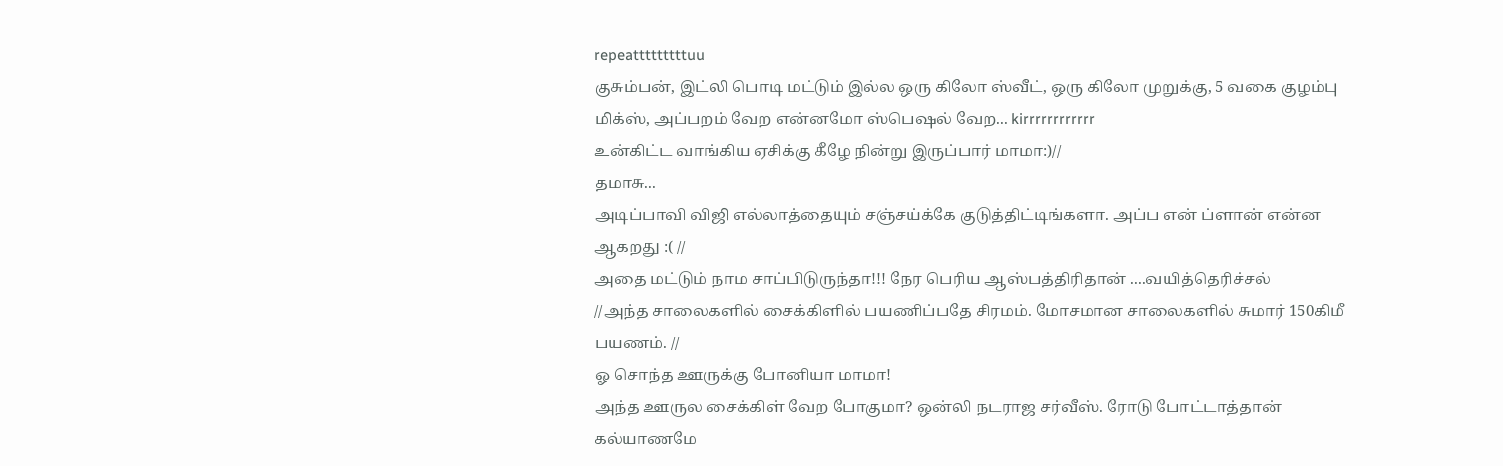repeatttttttttuu
குசும்பன், இட்லி பொடி மட்டும் இல்ல ஒரு கிலோ ஸ்வீட், ஒரு கிலோ முறுக்கு, 5 வகை குழம்பு மிக்ஸ், அப்பறம் வேற என்னமோ ஸ்பெஷல் வேற... kirrrrrrrrrrrr
உன்கிட்ட வாங்கிய ஏசிக்கு கீழே நின்று இருப்பார் மாமா:)//
தமாசு...
அடிப்பாவி விஜி எல்லாத்தையும் சஞ்சய்க்கே குடுத்திட்டிங்களா. அப்ப என் ப்ளான் என்ன ஆகறது :( //
அதை மட்டும் நாம சாப்பிடுருந்தா!!! நேர பெரிய ஆஸ்பத்திரிதான் ....வயித்தெரிச்சல்
//அந்த சாலைகளில் சைக்கிளில் பயணிப்பதே சிரமம். மோசமான சாலைகளில் சுமார் 150கிமீ பயணம். //
ஓ சொந்த ஊருக்கு போனியா மாமா!
அந்த ஊருல சைக்கிள் வேற போகுமா? ஒன்லி நடராஜ சர்வீஸ். ரோடு போட்டாத்தான் கல்யாணமே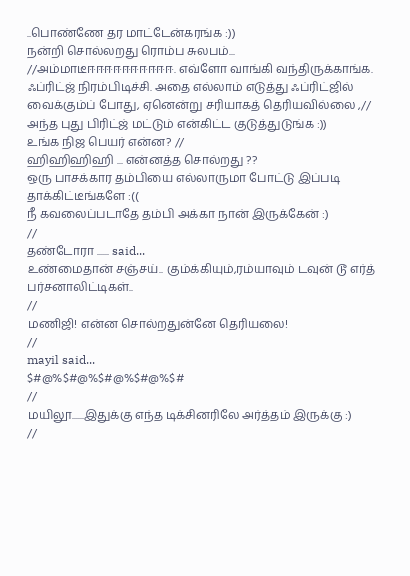..பொண்ணே தர மாட்டேன்கரங்க :))
நன்றி சொல்லறது ரொம்ப சுலபம்...
//அம்மாடீஈஈஈஈஈஈஈஈஈஈ. எவ்ளோ வாங்கி வந்திருக்காங்க. ஃப்ரிட்ஜ் நிரம்பிடிச்சி. அதை எல்லாம் எடுத்து ஃப்ரிட்ஜில் வைக்கும்ப் போது, ஏனென்று சரியாகத் தெரியவில்லை ,//
அந்த புது பிரிட்ஜ் மட்டும் என்கிட்ட குடுத்துடுங்க :))
உங்க நிஜ பெயர் என்ன? //
ஹிஹிஹிஹி ... என்னத்த சொல்றது ??
ஒரு பாசக்கார தம்பியை எல்லாருமா போட்டு இப்படி தாக்கிட்டீங்களே :((
நீ கவலைப்படாதே தம்பி அக்கா நான் இருக்கேன் :)
//
தண்டோரா ...... said...
உண்மைதான் சஞ்சய்.. கும்க்கியும்,ரம்யாவும் டவுன் டூ எர்த் பர்சனாலிட்டிகள்..
//
மணிஜி! என்ன சொல்றதுன்னே தெரியலை!
//
mayil said...
$#@%$#@%$#@%$#@%$#
//
மயிலூ......இதுக்கு எந்த டிக்சினரிலே அர்த்தம் இருக்கு :)
//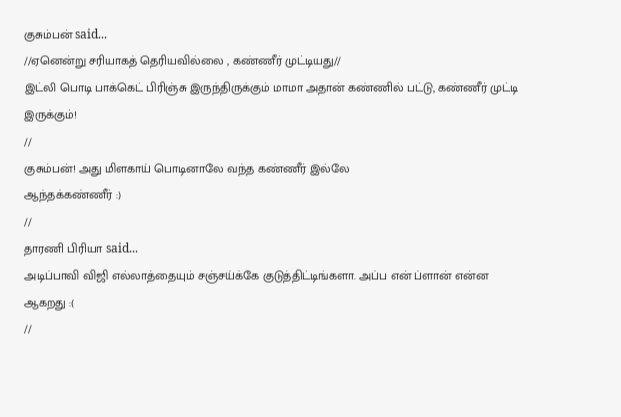குசும்பன் said...
//ஏனென்று சரியாகத் தெரியவில்லை , கண்ணீர் முட்டியது//
இட்லி பொடி பாக்கெட் பிரிஞ்சு இருந்திருக்கும் மாமா அதான் கண்ணில் பட்டு, கண்ணீர் முட்டி இருக்கும்!
//
குசும்பன்! அது மிளகாய் பொடினாலே வந்த கண்ணீர் இல்லே
ஆந்தக்கண்ணீர் :)
//
தாரணி பிரியா said...
அடிப்பாவி விஜி எல்லாத்தையும் சஞ்சய்க்கே குடுத்திட்டிங்களா. அப்ப என் ப்ளான் என்ன ஆகறது :(
//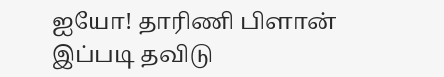ஐயோ! தாரிணி பிளான் இப்படி தவிடு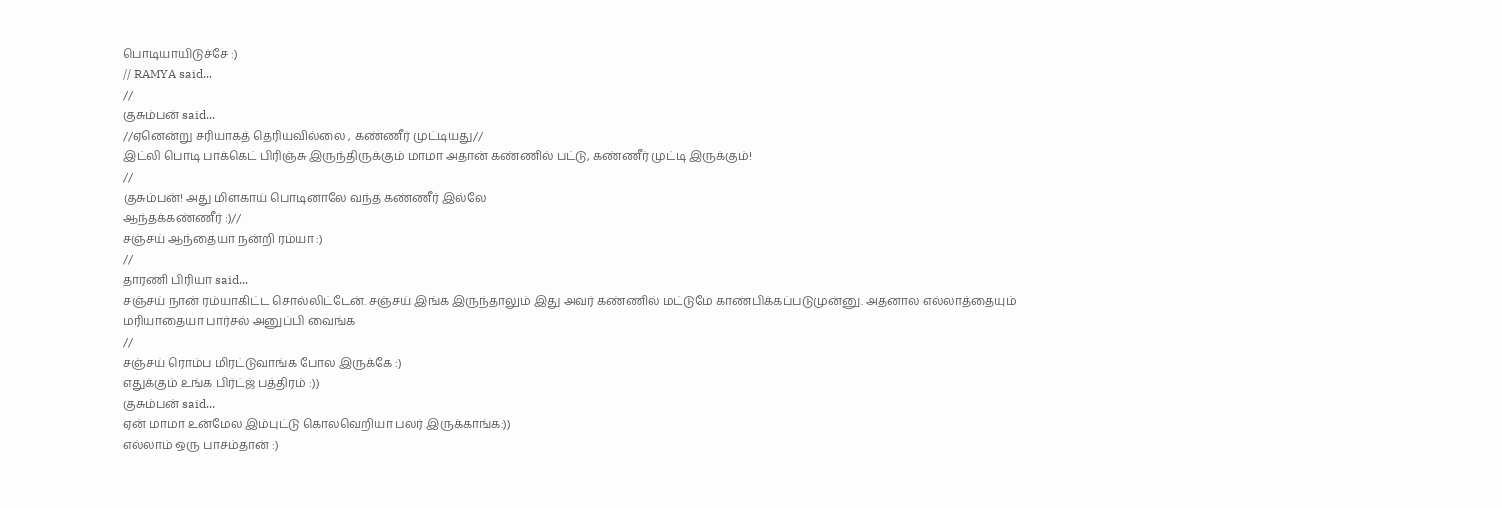பொடியாயிடுச்சே :)
// RAMYA said...
//
குசும்பன் said...
//ஏனென்று சரியாகத் தெரியவில்லை , கண்ணீர் முட்டியது//
இட்லி பொடி பாக்கெட் பிரிஞ்சு இருந்திருக்கும் மாமா அதான் கண்ணில் பட்டு, கண்ணீர் முட்டி இருக்கும்!
//
குசும்பன்! அது மிளகாய் பொடினாலே வந்த கண்ணீர் இல்லே
ஆந்தக்கண்ணீர் :)//
சஞ்சய் ஆந்தையா நன்றி ரம்யா :)
//
தாரணி பிரியா said...
சஞ்சய் நான் ரம்யாகிட்ட சொல்லிட்டேன். சஞ்சய் இங்க இருந்தாலும் இது அவர் கண்ணில் மட்டுமே காண்பிக்கப்படுமுன்னு. அதனால எல்லாத்தையும் மரியாதையா பார்சல் அனுப்பி வைங்க
//
சஞ்சய் ரொம்ப மிரட்டுவாங்க போல இருக்கே :)
எதுக்கும் உங்க பிர்ட்ஜ் பத்திரம் :))
குசும்பன் said...
ஏன் மாமா உன்மேல இம்புட்டு கொலவெறியா பலர் இருக்காங்க:))
எல்லாம் ஒரு பாசம்தான் :)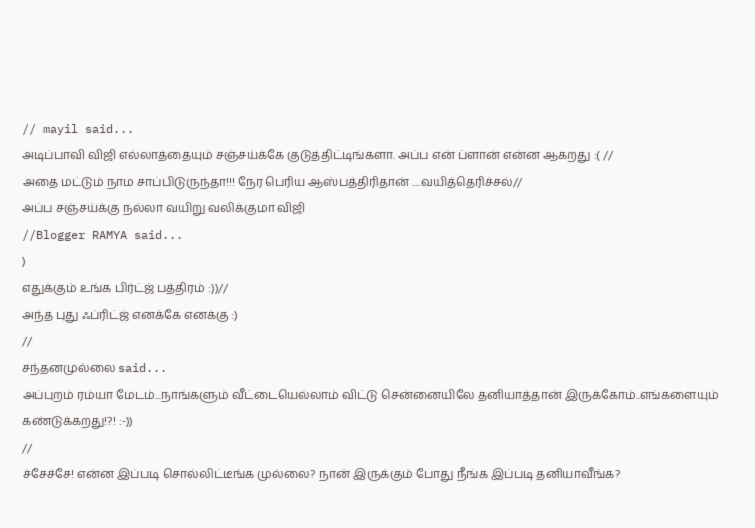// mayil said...
அடிப்பாவி விஜி எல்லாத்தையும் சஞ்சய்க்கே குடுத்திட்டிங்களா. அப்ப என் ப்ளான் என்ன ஆகறது :( //
அதை மட்டும் நாம சாப்பிடுருந்தா!!! நேர பெரிய ஆஸ்பத்திரிதான் ....வயித்தெரிச்சல்//
அப்ப சஞ்சய்க்கு நல்லா வயிறு வலிக்குமா விஜி
//Blogger RAMYA said...
)
எதுக்கும் உங்க பிர்ட்ஜ் பத்திரம் :))//
அந்த புது ஃப்ரிட்ஜ் எனக்கே எனக்கு :)
//
சந்தனமுல்லை said...
அப்புறம் ரம்யா மேடம்...நாங்களும் வீட்டையெல்லாம் விட்டு சென்னையிலே தனியாத்தான் இருக்கோம்..எங்களையும் கண்டுக்கறது!?! :-))
//
ச்சேச்சே! என்ன இப்படி சொல்லிட்டீங்க முல்லை? நான் இருக்கும் போது நீங்க இப்படி தனியாவீங்க?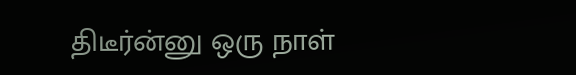திடீர்ன்னு ஒரு நாள்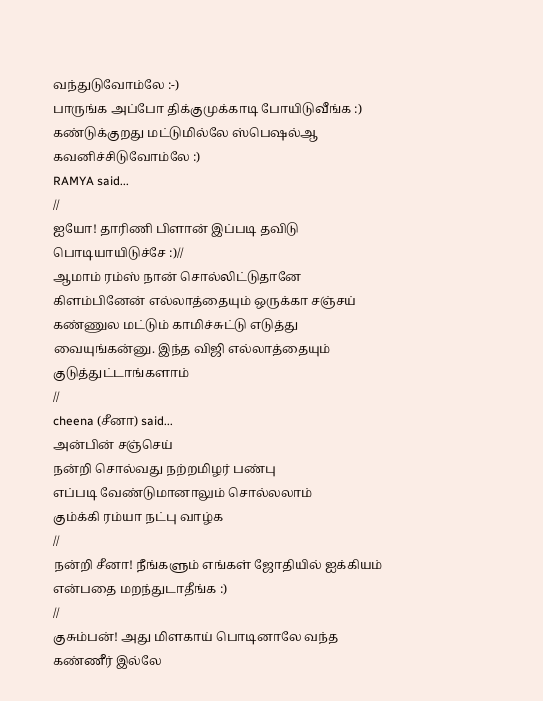வந்துடுவோம்லே :-)
பாருங்க அப்போ திக்குமுக்காடி போயிடுவீங்க :)
கண்டுக்குறது மட்டுமில்லே ஸ்பெஷல்ஆ கவனிச்சிடுவோம்லே :)
RAMYA said...
//
ஐயோ! தாரிணி பிளான் இப்படி தவிடு பொடியாயிடுச்சே :)//
ஆமாம் ரம்ஸ் நான் சொல்லிட்டுதானே கிளம்பினேன் எல்லாத்தையும் ஒருக்கா சஞ்சய் கண்ணுல மட்டும் காமிச்சுட்டு எடுத்து வையுங்கன்னு. இந்த விஜி எல்லாத்தையும் குடுத்துட்டாங்களாம்
//
cheena (சீனா) said...
அன்பின் சஞ்செய்
நன்றி சொல்வது நற்றமிழர் பண்பு
எப்படி வேண்டுமானாலும் சொல்லலாம்
கும்க்கி ரம்யா நட்பு வாழ்க
//
நன்றி சீனா! நீங்களும் எங்கள் ஜோதியில் ஐக்கியம் என்பதை மறந்துடாதீங்க :)
//
குசும்பன்! அது மிளகாய் பொடினாலே வந்த கண்ணீர் இல்லே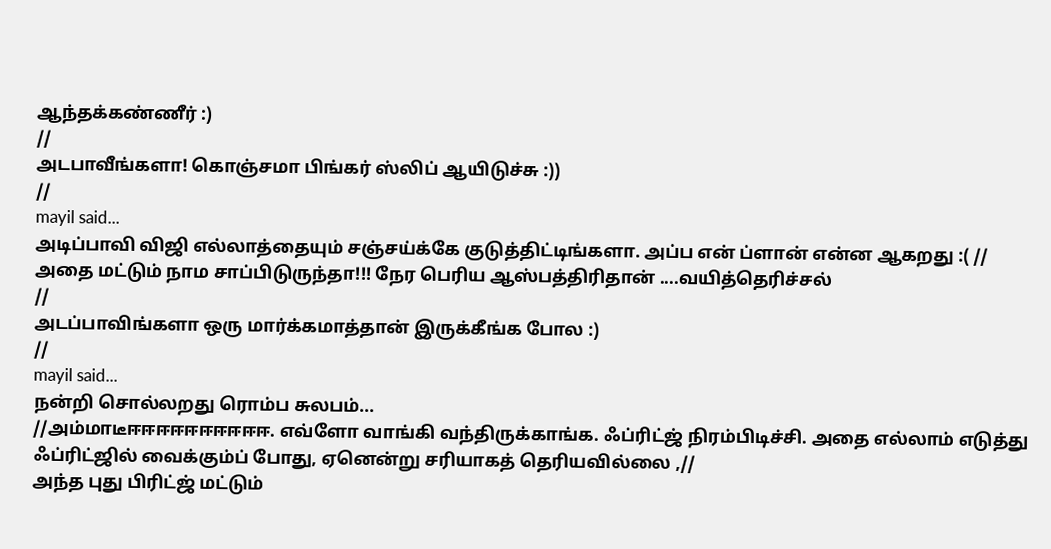ஆந்தக்கண்ணீர் :)
//
அடபாவீங்களா! கொஞ்சமா பிங்கர் ஸ்லிப் ஆயிடுச்சு :))
//
mayil said...
அடிப்பாவி விஜி எல்லாத்தையும் சஞ்சய்க்கே குடுத்திட்டிங்களா. அப்ப என் ப்ளான் என்ன ஆகறது :( //
அதை மட்டும் நாம சாப்பிடுருந்தா!!! நேர பெரிய ஆஸ்பத்திரிதான் ....வயித்தெரிச்சல்
//
அடப்பாவிங்களா ஒரு மார்க்கமாத்தான் இருக்கீங்க போல :)
//
mayil said...
நன்றி சொல்லறது ரொம்ப சுலபம்...
//அம்மாடீஈஈஈஈஈஈஈஈஈஈ. எவ்ளோ வாங்கி வந்திருக்காங்க. ஃப்ரிட்ஜ் நிரம்பிடிச்சி. அதை எல்லாம் எடுத்து ஃப்ரிட்ஜில் வைக்கும்ப் போது, ஏனென்று சரியாகத் தெரியவில்லை ,//
அந்த புது பிரிட்ஜ் மட்டும்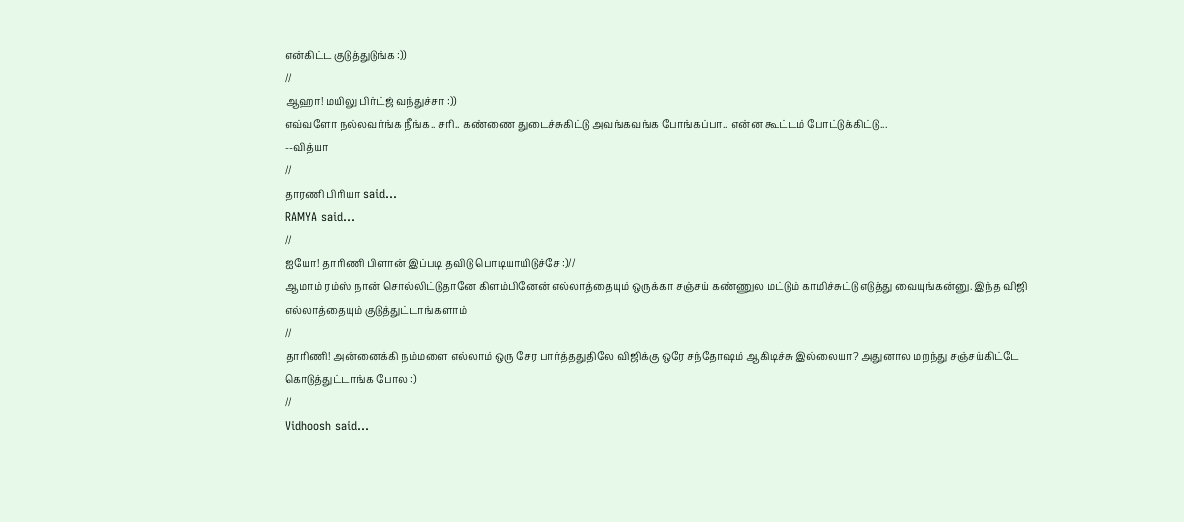என்கிட்ட குடுத்துடுங்க :))
//
ஆஹா! மயிலு பிர்ட்ஜ் வந்துச்சா :))
எவ்வளோ நல்லவர்ங்க நீங்க.. சரி.. கண்ணை துடைச்சுகிட்டு அவங்கவங்க போங்கப்பா.. என்ன கூட்டம் போட்டுக்கிட்டு...
--வித்யா
//
தாரணி பிரியா said...
RAMYA said...
//
ஐயோ! தாரிணி பிளான் இப்படி தவிடு பொடியாயிடுச்சே :)//
ஆமாம் ரம்ஸ் நான் சொல்லிட்டுதானே கிளம்பினேன் எல்லாத்தையும் ஒருக்கா சஞ்சய் கண்ணுல மட்டும் காமிச்சுட்டு எடுத்து வையுங்கன்னு. இந்த விஜி எல்லாத்தையும் குடுத்துட்டாங்களாம்
//
தாரிணி! அன்னைக்கி நம்மளை எல்லாம் ஒரு சேர பார்த்ததுதிலே விஜிக்கு ஒரே சந்தோஷம் ஆகிடிச்சு இல்லையா? அதுனால மறந்து சஞ்சய்கிட்டே கொடுத்துட்டாங்க போல :)
//
Vidhoosh said...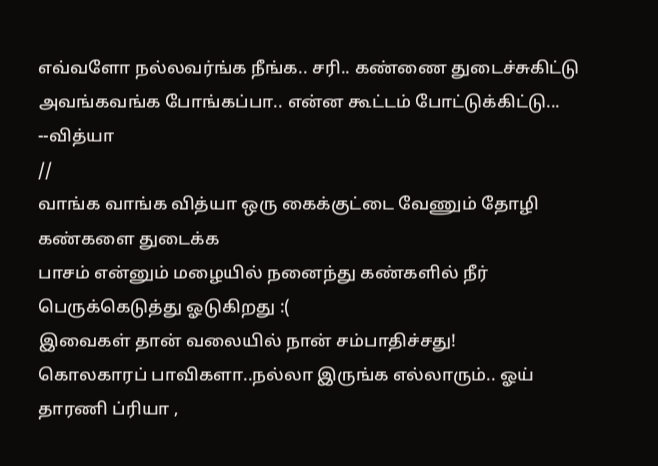எவ்வளோ நல்லவர்ங்க நீங்க.. சரி.. கண்ணை துடைச்சுகிட்டு அவங்கவங்க போங்கப்பா.. என்ன கூட்டம் போட்டுக்கிட்டு...
--வித்யா
//
வாங்க வாங்க வித்யா ஒரு கைக்குட்டை வேணும் தோழி கண்களை துடைக்க
பாசம் என்னும் மழையில் நனைந்து கண்களில் நீர் பெருக்கெடுத்து ஓடுகிறது :(
இவைகள் தான் வலையில் நான் சம்பாதிச்சது!
கொலகாரப் பாவிகளா..நல்லா இருங்க எல்லாரும்.. ஓய் தாரணி ப்ரியா ,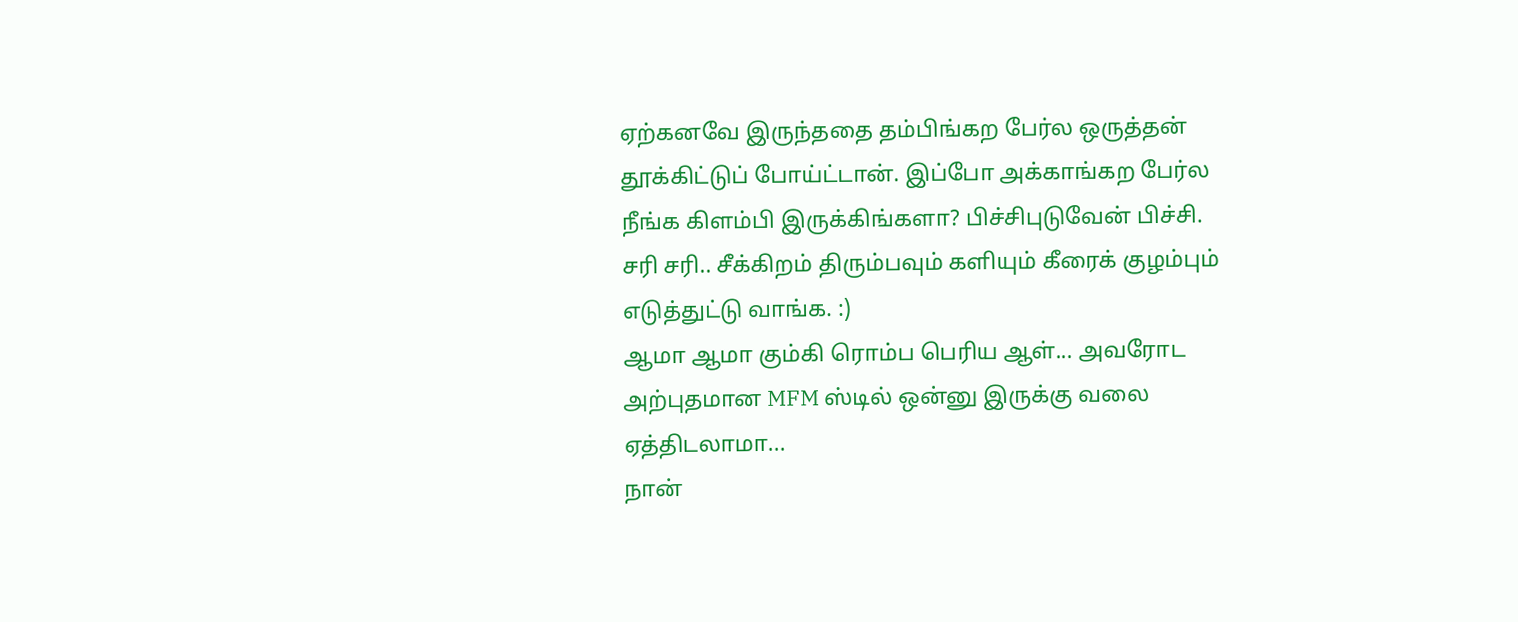ஏற்கனவே இருந்ததை தம்பிங்கற பேர்ல ஒருத்தன் தூக்கிட்டுப் போய்ட்டான். இப்போ அக்காங்கற பேர்ல நீங்க கிளம்பி இருக்கிங்களா? பிச்சிபுடுவேன் பிச்சி. சரி சரி.. சீக்கிறம் திரும்பவும் களியும் கீரைக் குழம்பும் எடுத்துட்டு வாங்க. :)
ஆமா ஆமா கும்கி ரொம்ப பெரிய ஆள்... அவரோட அற்புதமான MFM ஸ்டில் ஒன்னு இருக்கு வலை ஏத்திடலாமா...
நான்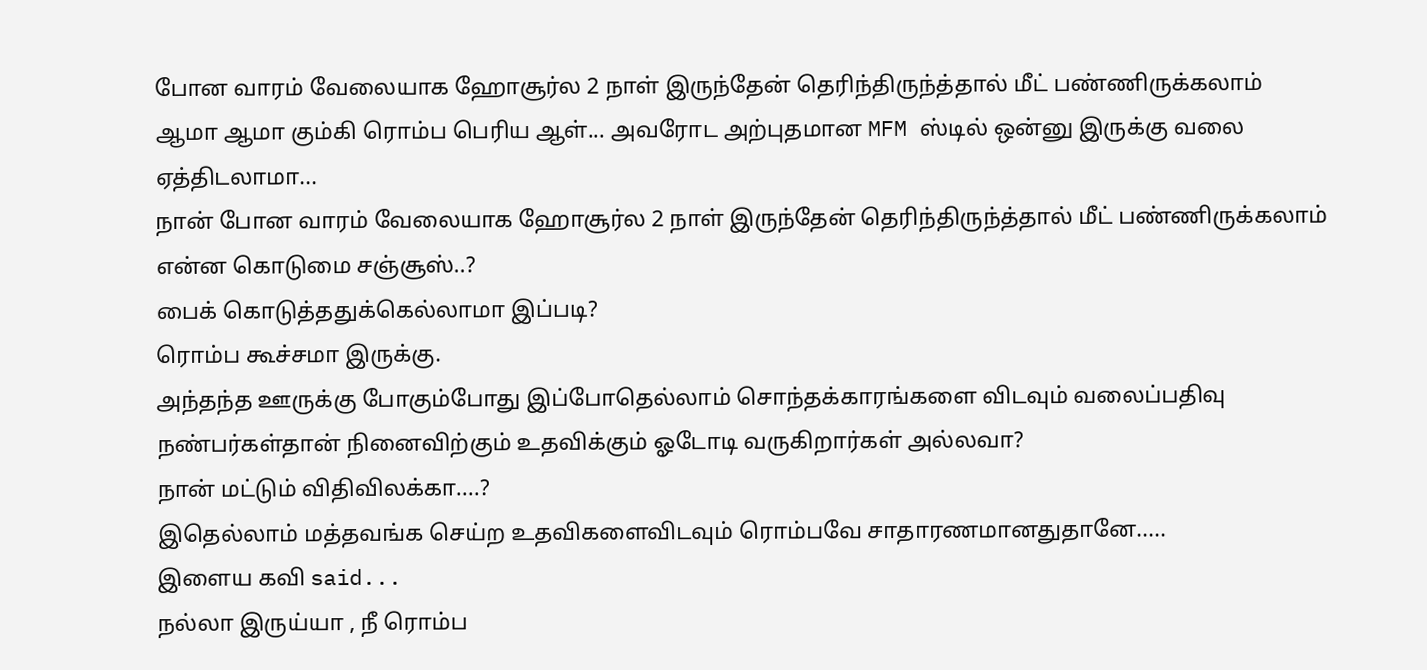போன வாரம் வேலையாக ஹோசூர்ல 2 நாள் இருந்தேன் தெரிந்திருந்த்தால் மீட் பண்ணிருக்கலாம்
ஆமா ஆமா கும்கி ரொம்ப பெரிய ஆள்... அவரோட அற்புதமான MFM ஸ்டில் ஒன்னு இருக்கு வலை ஏத்திடலாமா...
நான் போன வாரம் வேலையாக ஹோசூர்ல 2 நாள் இருந்தேன் தெரிந்திருந்த்தால் மீட் பண்ணிருக்கலாம்
என்ன கொடுமை சஞ்சூஸ்..?
பைக் கொடுத்ததுக்கெல்லாமா இப்படி?
ரொம்ப கூச்சமா இருக்கு.
அந்தந்த ஊருக்கு போகும்போது இப்போதெல்லாம் சொந்தக்காரங்களை விடவும் வலைப்பதிவு நண்பர்கள்தான் நினைவிற்கும் உதவிக்கும் ஓடோடி வருகிறார்கள் அல்லவா?
நான் மட்டும் விதிவிலக்கா....?
இதெல்லாம் மத்தவங்க செய்ற உதவிகளைவிடவும் ரொம்பவே சாதாரணமானதுதானே.....
இளைய கவி said...
நல்லா இருய்யா , நீ ரொம்ப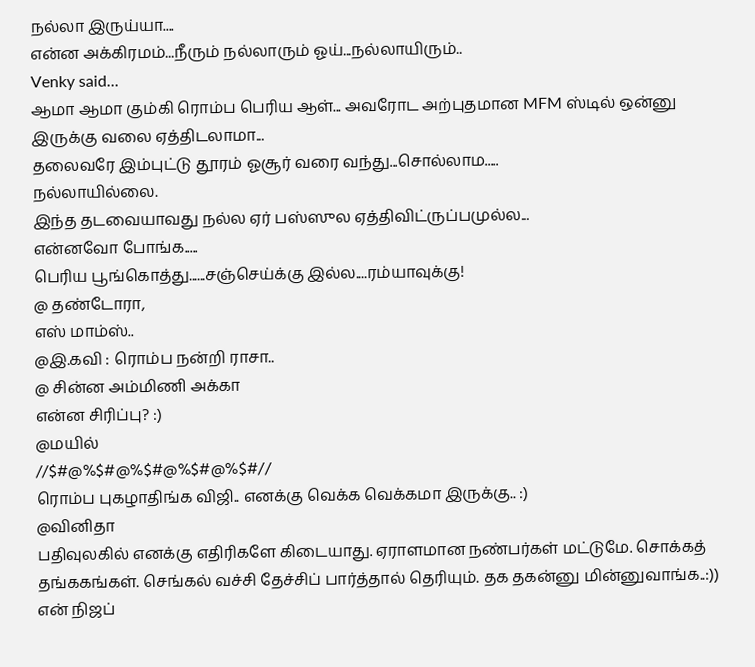நல்லா இருய்யா....
என்ன அக்கிரமம்...நீரும் நல்லாரும் ஓய்...நல்லாயிரும்..
Venky said...
ஆமா ஆமா கும்கி ரொம்ப பெரிய ஆள்... அவரோட அற்புதமான MFM ஸ்டில் ஒன்னு இருக்கு வலை ஏத்திடலாமா...
தலைவரே இம்புட்டு தூரம் ஓசூர் வரை வந்து...சொல்லாம.....
நல்லாயில்லை.
இந்த தடவையாவது நல்ல ஏர் பஸ்ஸுல ஏத்திவிட்ருப்பமுல்ல...
என்னவோ போங்க.....
பெரிய பூங்கொத்து......சஞ்செய்க்கு இல்ல....ரம்யாவுக்கு!
@ தண்டோரா,
எஸ் மாம்ஸ்..
@இ.கவி : ரொம்ப நன்றி ராசா..
@ சின்ன அம்மிணி அக்கா
என்ன சிரிப்பு? :)
@மயில்
//$#@%$#@%$#@%$#@%$#//
ரொம்ப புகழாதிங்க விஜி.. எனக்கு வெக்க வெக்கமா இருக்கு.. :)
@வினிதா
பதிவுலகில் எனக்கு எதிரிகளே கிடையாது. ஏராளமான நண்பர்கள் மட்டுமே. சொக்கத் தங்ககங்கள். செங்கல் வச்சி தேச்சிப் பார்த்தால் தெரியும். தக தகன்னு மின்னுவாங்க..:))
என் நிஜப்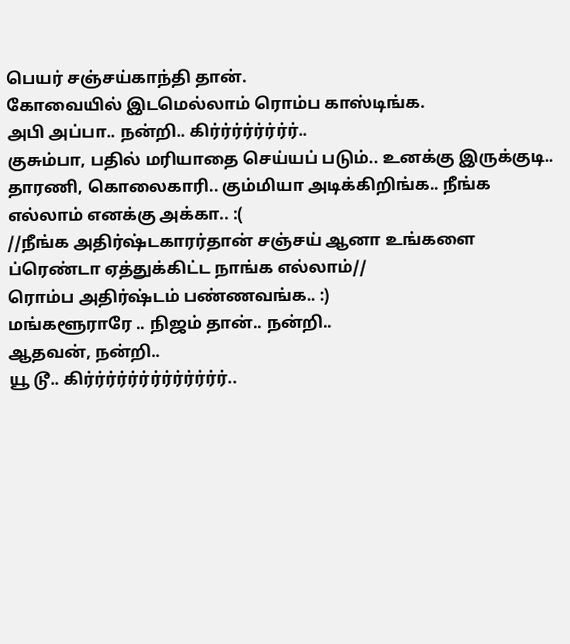பெயர் சஞ்சய்காந்தி தான்.
கோவையில் இடமெல்லாம் ரொம்ப காஸ்டிங்க.
அபி அப்பா.. நன்றி.. கிர்ர்ர்ர்ர்ர்ர்ர்..
குசும்பா, பதில் மரியாதை செய்யப் படும்.. உனக்கு இருக்குடி..
தாரணி, கொலைகாரி.. கும்மியா அடிக்கிறிங்க.. நீங்க எல்லாம் எனக்கு அக்கா.. :(
//நீங்க அதிர்ஷ்டகாரர்தான் சஞ்சய் ஆனா உங்களை ப்ரெண்டா ஏத்துக்கிட்ட நாங்க எல்லாம்//
ரொம்ப அதிர்ஷ்டம் பண்ணவங்க.. :)
மங்களூராரே .. நிஜம் தான்.. நன்றி..
ஆதவன், நன்றி..
யூ டூ.. கிர்ர்ர்ர்ர்ர்ர்ர்ர்ர்ர்ர்ர்..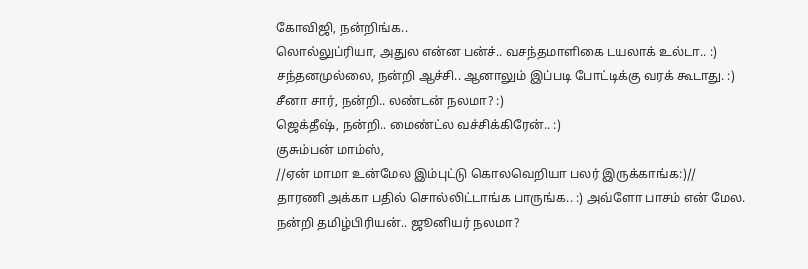கோவிஜி, நன்றிங்க..
லொல்லுப்ரியா, அதுல என்ன பன்ச்.. வசந்தமாளிகை டயலாக் உல்டா.. :)
சந்தனமுல்லை, நன்றி ஆச்சி.. ஆனாலும் இப்படி போட்டிக்கு வரக் கூடாது. :)
சீனா சார், நன்றி.. லண்டன் நலமா? :)
ஜெக்தீஷ், நன்றி.. மைண்ட்ல வச்சிக்கிரேன்.. :)
குசும்பன் மாம்ஸ்,
//ஏன் மாமா உன்மேல இம்புட்டு கொலவெறியா பலர் இருக்காங்க:)//
தாரணி அக்கா பதில் சொல்லிட்டாங்க பாருங்க.. :) அவ்ளோ பாசம் என் மேல.
நன்றி தமிழ்பிரியன்.. ஜூனியர் நலமா?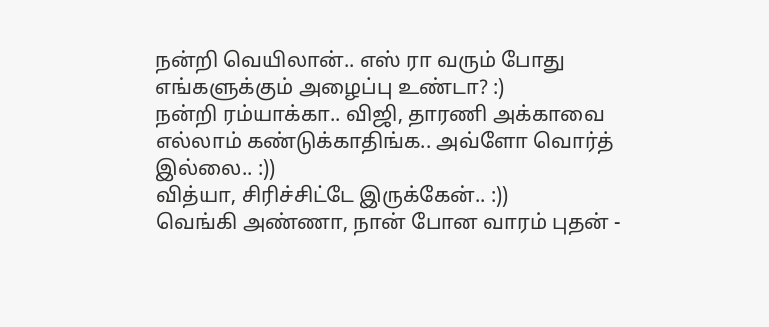நன்றி வெயிலான்.. எஸ் ரா வரும் போது எங்களுக்கும் அழைப்பு உண்டா? :)
நன்றி ரம்யாக்கா.. விஜி, தாரணி அக்காவை எல்லாம் கண்டுக்காதிங்க.. அவ்ளோ வொர்த் இல்லை.. :))
வித்யா, சிரிச்சிட்டே இருக்கேன்.. :))
வெங்கி அண்ணா, நான் போன வாரம் புதன் -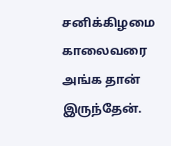சனிக்கிழமை காலைவரை அங்க தான் இருந்தேன்.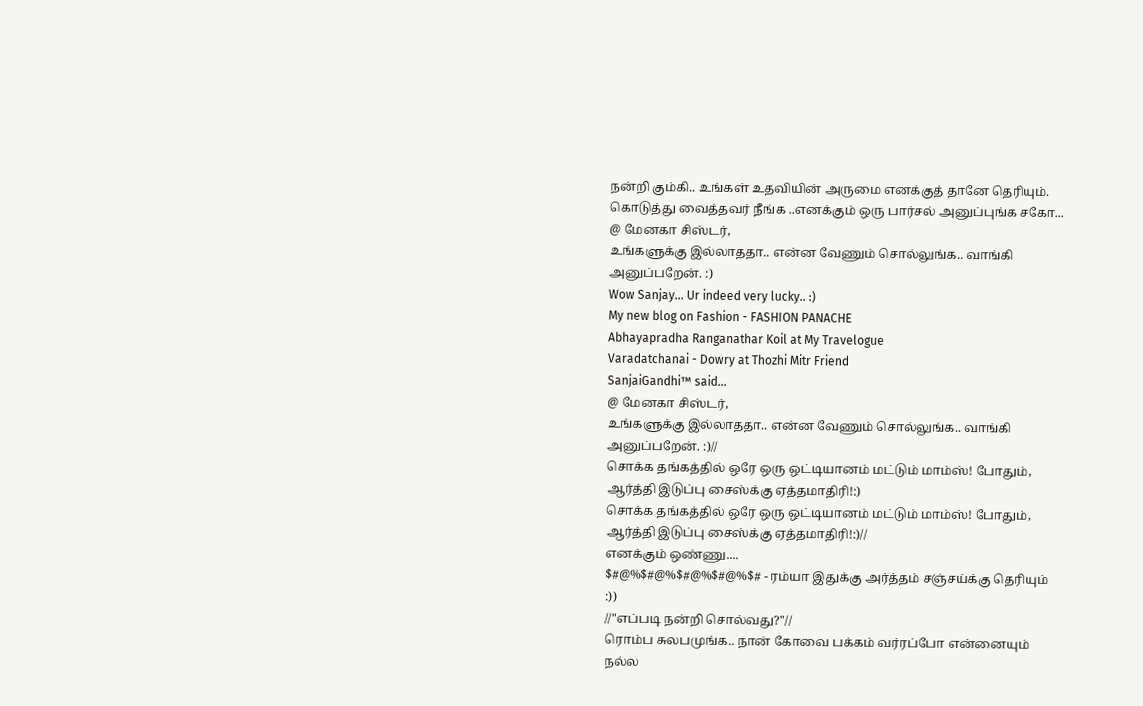நன்றி கும்கி.. உங்கள் உதவியின் அருமை எனக்குத் தானே தெரியும்.
கொடுத்து வைத்தவர் நீங்க ..எனக்கும் ஒரு பார்சல் அனுப்புங்க சகோ...
@ மேனகா சிஸ்டர்,
உங்களுக்கு இல்லாததா.. என்ன வேணும் சொல்லுங்க.. வாங்கி அனுப்பறேன். :)
Wow Sanjay... Ur indeed very lucky.. :)
My new blog on Fashion - FASHION PANACHE
Abhayapradha Ranganathar Koil at My Travelogue
Varadatchanai - Dowry at Thozhi Mitr Friend
SanjaiGandhi™ said...
@ மேனகா சிஸ்டர்,
உங்களுக்கு இல்லாததா.. என்ன வேணும் சொல்லுங்க.. வாங்கி அனுப்பறேன். :)//
சொக்க தங்கத்தில் ஒரே ஒரு ஒட்டியானம் மட்டும் மாம்ஸ்! போதும், ஆர்த்தி இடுப்பு சைஸ்க்கு ஏத்தமாதிரி!:)
சொக்க தங்கத்தில் ஒரே ஒரு ஒட்டியானம் மட்டும் மாம்ஸ்! போதும், ஆர்த்தி இடுப்பு சைஸ்க்கு ஏத்தமாதிரி!:)//
எனக்கும் ஒண்ணு....
$#@%$#@%$#@%$#@%$# - ரம்யா இதுக்கு அர்த்தம் சஞ்சய்க்கு தெரியும் :))
//"எப்படி நன்றி சொல்வது?"//
ரொம்ப சுலபமுங்க.. நான் கோவை பக்கம் வர்ரப்போ என்னையும் நல்ல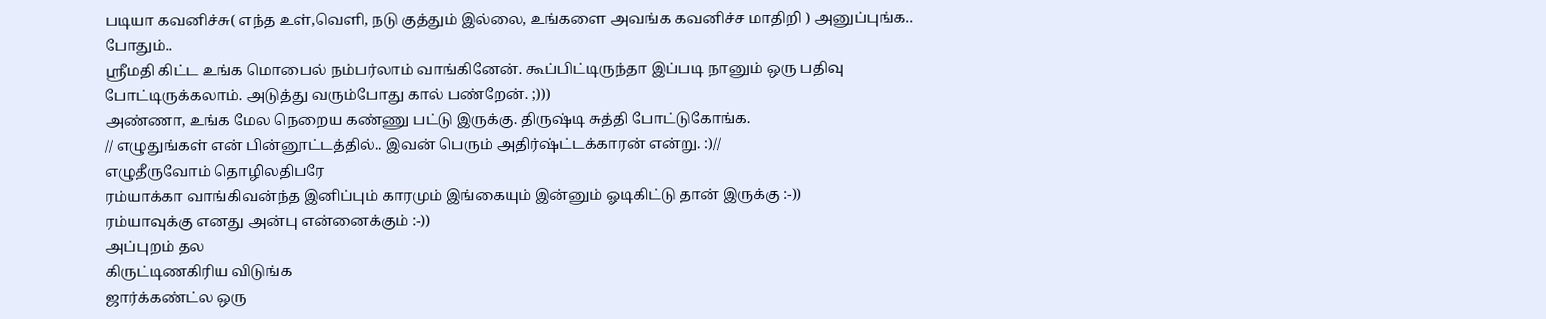படியா கவனிச்சு( எந்த உள்,வெளி, நடு குத்தும் இல்லை, உங்களை அவங்க கவனிச்ச மாதிறி ) அனுப்புங்க.. போதும்..
ஸ்ரீமதி கிட்ட உங்க மொபைல் நம்பர்லாம் வாங்கினேன். கூப்பிட்டிருந்தா இப்படி நானும் ஒரு பதிவு போட்டிருக்கலாம். அடுத்து வரும்போது கால் பண்றேன். ;)))
அண்ணா, உங்க மேல நெறைய கண்ணு பட்டு இருக்கு. திருஷ்டி சுத்தி போட்டுகோங்க.
// எழுதுங்கள் என் பின்னூட்டத்தில்.. இவன் பெரும் அதிர்ஷ்ட்டக்காரன் என்று. :)//
எழுதீருவோம் தொழிலதிபரே
ரம்யாக்கா வாங்கிவன்ந்த இனிப்பும் காரமும் இங்கையும் இன்னும் ஓடிகிட்டு தான் இருக்கு :-))
ரம்யாவுக்கு எனது அன்பு என்னைக்கும் :-))
அப்புறம் தல
கிருட்டிணகிரிய விடுங்க
ஜார்க்கண்ட்ல ஒரு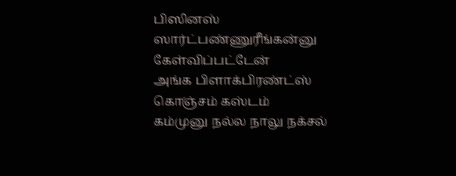பிஸினஸ் ஸார்ட்பண்ணுரீங்கன்னு கேள்விப்பட்டேன்
அங்க பிளாக்பிரண்ட்ஸ் கொஞ்சம் கஸ்டம்
கம்முனு நல்ல நாலு நக்சல்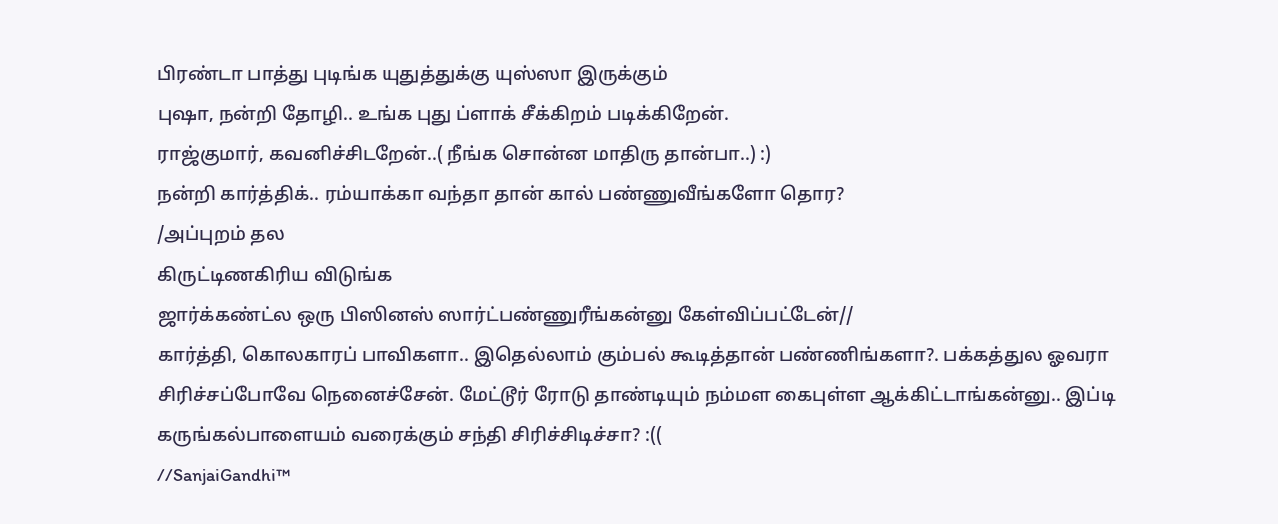பிரண்டா பாத்து புடிங்க யுதுத்துக்கு யுஸ்ஸா இருக்கும்
புஷா, நன்றி தோழி.. உங்க புது ப்ளாக் சீக்கிறம் படிக்கிறேன்.
ராஜ்குமார், கவனிச்சிடறேன்..( நீங்க சொன்ன மாதிரு தான்பா..) :)
நன்றி கார்த்திக்.. ரம்யாக்கா வந்தா தான் கால் பண்ணுவீங்களோ தொர?
/அப்புறம் தல
கிருட்டிணகிரிய விடுங்க
ஜார்க்கண்ட்ல ஒரு பிஸினஸ் ஸார்ட்பண்ணுரீங்கன்னு கேள்விப்பட்டேன்//
கார்த்தி, கொலகாரப் பாவிகளா.. இதெல்லாம் கும்பல் கூடித்தான் பண்ணிங்களா?. பக்கத்துல ஓவரா சிரிச்சப்போவே நெனைச்சேன். மேட்டூர் ரோடு தாண்டியும் நம்மள கைபுள்ள ஆக்கிட்டாங்கன்னு.. இப்டி கருங்கல்பாளையம் வரைக்கும் சந்தி சிரிச்சிடிச்சா? :((
//SanjaiGandhi™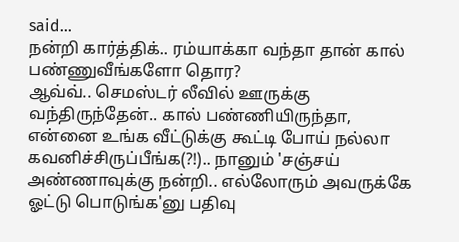said...
நன்றி கார்த்திக்.. ரம்யாக்கா வந்தா தான் கால் பண்ணுவீங்களோ தொர?
ஆவ்வ்.. செமஸ்டர் லீவில் ஊருக்கு வந்திருந்தேன்.. கால் பண்ணியிருந்தா, என்னை உங்க வீட்டுக்கு கூட்டி போய் நல்லா கவனிச்சிருப்பீங்க(?!).. நானும் 'சஞ்சய் அண்ணாவுக்கு நன்றி.. எல்லோரும் அவருக்கே ஓட்டு பொடுங்க'னு பதிவு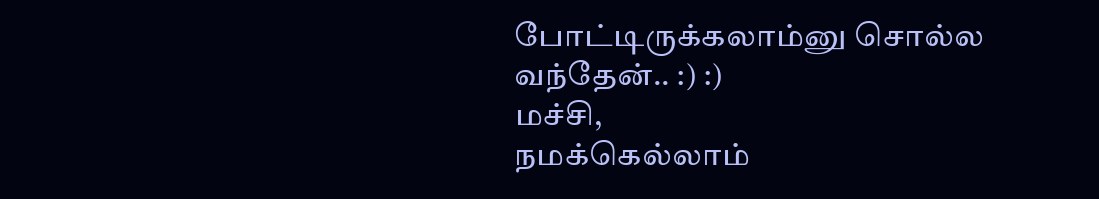போட்டிருக்கலாம்னு சொல்ல வந்தேன்.. :) :)
மச்சி,
நமக்கெல்லாம்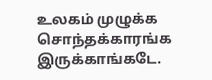உலகம் முழுக்க சொந்தக்காரங்க இருக்காங்கடே.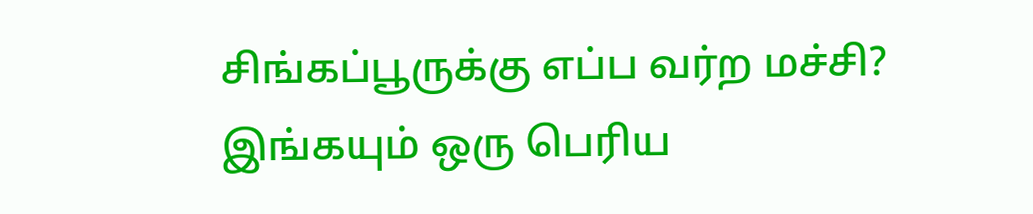சிங்கப்பூருக்கு எப்ப வர்ற மச்சி? இங்கயும் ஒரு பெரிய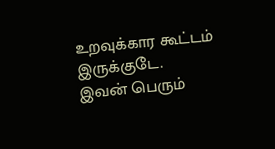உறவுக்கார கூட்டம் இருக்குடே.
இவன் பெரும்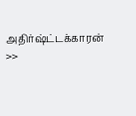அதிர்ஷ்ட்டக்காரன்
>>